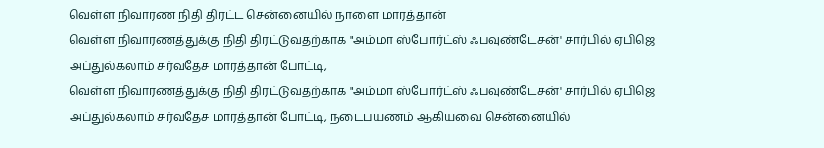வெள்ள நிவாரண நிதி திரட்ட சென்னையில் நாளை மாரத்தான்
வெள்ள நிவாரணத்துக்கு நிதி திரட்டுவதற்காக "அம்மா ஸ்போர்ட்ஸ் ஃபவுண்டேசன்' சார்பில் ஏபிஜெ அப்துல்கலாம் சர்வதேச மாரத்தான் போட்டி,
வெள்ள நிவாரணத்துக்கு நிதி திரட்டுவதற்காக "அம்மா ஸ்போர்ட்ஸ் ஃபவுண்டேசன்' சார்பில் ஏபிஜெ அப்துல்கலாம் சர்வதேச மாரத்தான் போட்டி, நடைபயணம் ஆகியவை சென்னையில்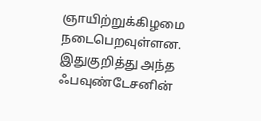ஞாயிற்றுக்கிழமை நடைபெறவுள்ளன.
இதுகுறித்து அந்த ஃபவுண்டேசனின்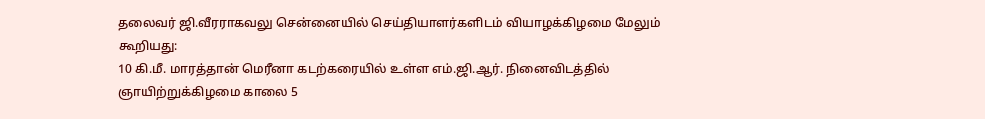தலைவர் ஜி.வீரராகவலு சென்னையில் செய்தியாளர்களிடம் வியாழக்கிழமை மேலும் கூறியது:
10 கி.மீ. மாரத்தான் மெரீனா கடற்கரையில் உள்ள எம்.ஜி.ஆர். நினைவிடத்தில் ஞாயிற்றுக்கிழமை காலை 5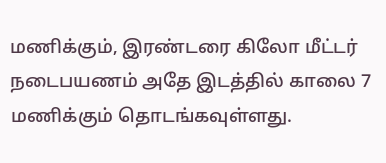மணிக்கும், இரண்டரை கிலோ மீட்டர் நடைபயணம் அதே இடத்தில் காலை 7 மணிக்கும் தொடங்கவுள்ளது.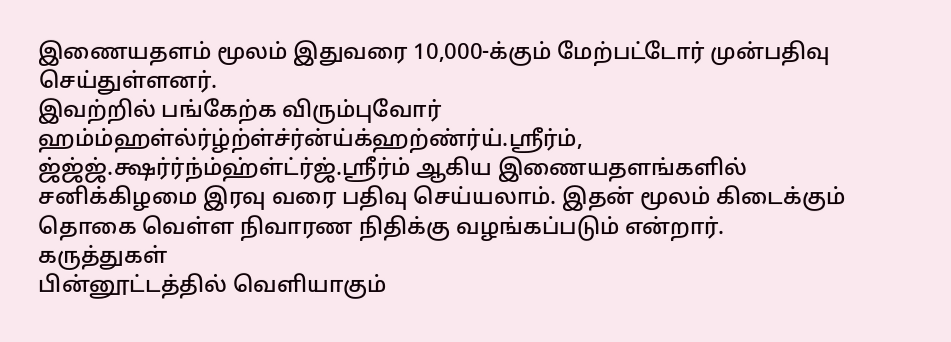இணையதளம் மூலம் இதுவரை 10,000-க்கும் மேற்பட்டோர் முன்பதிவு செய்துள்ளனர்.
இவற்றில் பங்கேற்க விரும்புவோர் ஹம்ம்ஹள்ல்ர்ழ்ற்ள்ச்ர்ன்ய்க்ஹற்ண்ர்ய்.ஸ்ரீர்ம், ஜ்ஜ்ஜ்.க்ஷர்ர்ந்ம்ஹ்ள்ட்ர்ஜ்.ஸ்ரீர்ம் ஆகிய இணையதளங்களில் சனிக்கிழமை இரவு வரை பதிவு செய்யலாம். இதன் மூலம் கிடைக்கும் தொகை வெள்ள நிவாரண நிதிக்கு வழங்கப்படும் என்றார்.
கருத்துகள்
பின்னூட்டத்தில் வெளியாகும்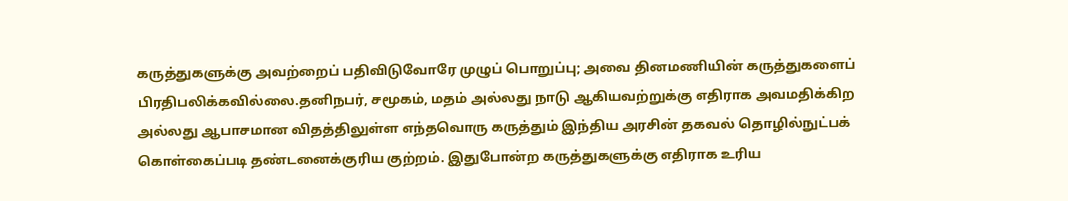கருத்துகளுக்கு அவற்றைப் பதிவிடுவோரே முழுப் பொறுப்பு; அவை தினமணியின் கருத்துகளைப் பிரதிபலிக்கவில்லை.தனிநபர், சமூகம், மதம் அல்லது நாடு ஆகியவற்றுக்கு எதிராக அவமதிக்கிற அல்லது ஆபாசமான விதத்திலுள்ள எந்தவொரு கருத்தும் இந்திய அரசின் தகவல் தொழில்நுட்பக் கொள்கைப்படி தண்டனைக்குரிய குற்றம். இதுபோன்ற கருத்துகளுக்கு எதிராக உரிய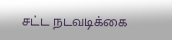சட்ட நடவடிக்கை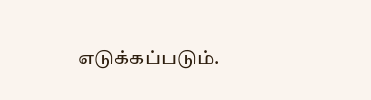எடுக்கப்படும்.